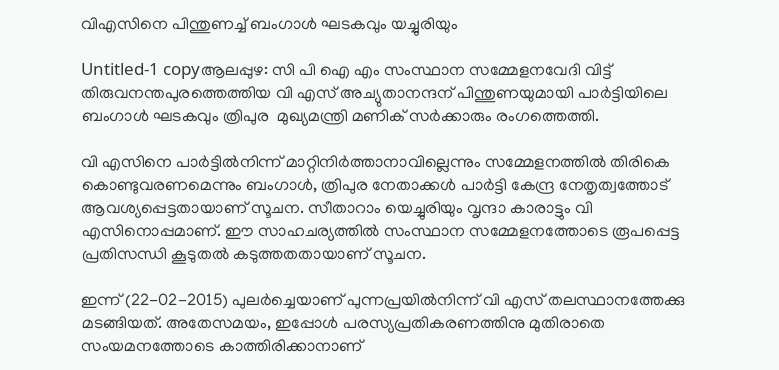വിഎസിനെ പിന്തുണച്ച് ബംഗാള്‍ ഘടകവും യച്ചുരിയും

Untitled-1 copyആലപ്പുഴ: സി പി ഐ എം സംസ്ഥാന സമ്മേളനവേദി വിട്ട് തിരുവനന്തപുരത്തെത്തിയ വി എസ് അച്യുതാനന്ദന് പിന്തുണയുമായി പാര്‍ട്ടിയിലെ ബംഗാള്‍ ഘടകവും ത്രിപുര  മുഖ്യമന്ത്രി മണിക് സര്‍ക്കാരും രംഗത്തെത്തി.

വി എസിനെ പാര്‍ട്ടില്‍നിന്ന് മാറ്റിനിര്‍ത്താനാവില്ലെന്നും സമ്മേളനത്തില്‍ തിരികെ കൊണ്ടുവരണമെന്നും ബംഗാള്‍, ത്രിപുര നേതാക്കള്‍ പാര്‍ട്ടി കേന്ദ്ര നേതൃത്വത്തോട് ആവശ്യപ്പെട്ടതായാണ് സൂചന. സീതാറാം യെച്ചുരിയും വൃന്ദാ കാരാട്ടും വി എസിനൊപ്പമാണ്. ഈ സാഹചര്യത്തില്‍ സംസ്ഥാന സമ്മേളനത്തോടെ രൂപപ്പെട്ട പ്രതിസന്ധി കൂടുതല്‍ കടുത്തതതായാണ് സൂചന.

ഇന്ന് (22-02-2015) പുലര്‍ച്ചെയാണ് പുന്നപ്രയില്‍നിന്ന് വി എസ് തലസ്ഥാനത്തേക്കു മടങ്ങിയത്. അതേസമയം, ഇപ്പോള്‍ പരസ്യപ്രതികരണത്തിനു മുതിരാതെ സംയമനത്തോടെ കാത്തിരിക്കാനാണ്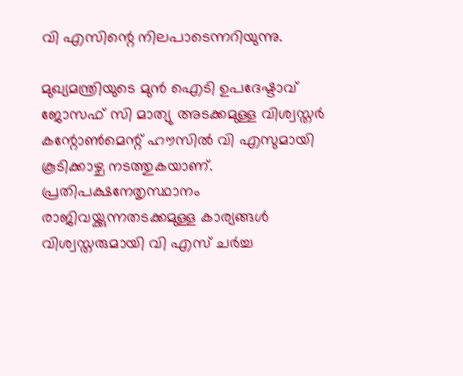വി എസിന്റെ നിലപാടെന്നറിയുന്നു.

മുഖ്യമന്ത്രിയുടെ മുന്‍ ഐടി ഉപദേഷ്ടാവ് ജോസഫ് സി മാത്യു അടക്കമുള്ള വിശ്വസ്തര്‍ കന്റോണ്‍മെന്റ് ഹൗസില്‍ വി എസുമായി കൂടിക്കാഴ്ച നടത്തുകയാണ്. പ്രതിപക്ഷനേതൃസ്ഥാനം രാജിവയ്ക്കുന്നതടക്കമുള്ള കാര്യങ്ങള്‍ വിശ്വസ്തരുമായി വി എസ് ചര്‍ച്ച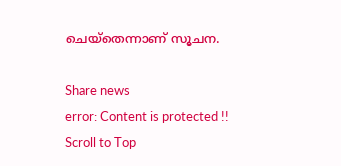ചെയ്‌തെന്നാണ് സൂചന.

Share news
error: Content is protected !!
Scroll to Top